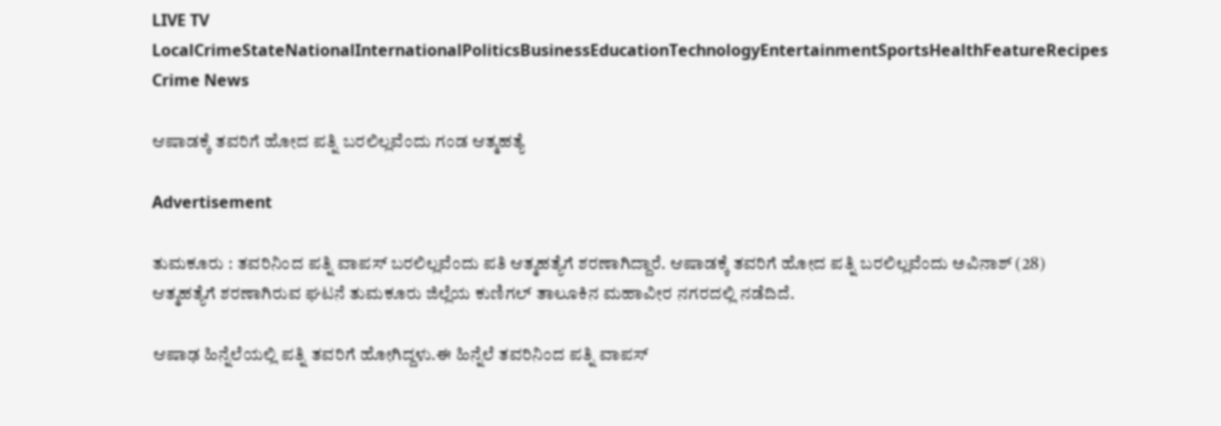LIVE TV LocalCrimeStateNationalInternationalPoliticsBusinessEducationTechnologyEntertainmentSportsHealthFeatureRecipes
Crime News

ಆಷಾಡಕ್ಕೆ ತವರಿಗೆ ಹೋದ ಪತ್ನಿ ಬರಲಿಲ್ಲವೆಂದು ಗಂಡ ಆತ್ಮಹತ್ಯೆ

Advertisement

ತುಮಕೂರು : ತವರಿನಿಂದ ಪತ್ನಿ ವಾಪಸ್ ಬರಲಿಲ್ಲವೆಂದು ಪತಿ ಆತ್ಮಹತ್ಯೆಗೆ ಶರಣಾಗಿದ್ದಾರೆ. ಆಷಾಡಕ್ಕೆ ತವರಿಗೆ ಹೋದ ಪತ್ನಿ ಬರಲಿಲ್ಲವೆಂದು ಅವಿನಾಶ್ (28) ಆತ್ಮಹತ್ಯೆಗೆ ಶರಣಾಗಿರುವ ಘಟನೆ ತುಮಕೂರು ಜಿಲ್ಲೆಯ ಕುಣಿಗಲ್ ತಾಲೂಕಿನ ಮಹಾವೀರ ನಗರದಲ್ಲಿ ನಡೆದಿದೆ.

ಆಷಾಢ ಹಿನ್ನೆಲೆಯಲ್ಲಿ ಪತ್ನಿ ತವರಿಗೆ ಹೋಗಿದ್ದಳು.ಈ ಹಿನ್ನೆಲೆ ತವರಿನಿಂದ ಪತ್ನಿ ವಾಪಸ್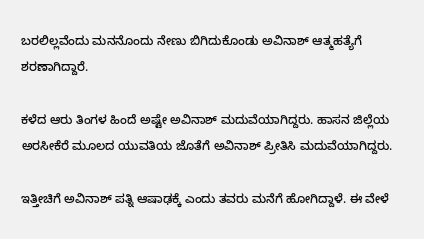ಬರಲಿಲ್ಲವೆಂದು ಮನನೊಂದು ನೇಣು ಬಿಗಿದುಕೊಂಡು ಅವಿನಾಶ್ ಆತ್ಮಹತ್ಯೆಗೆ ಶರಣಾಗಿದ್ದಾರೆ.

ಕಳೆದ ಆರು ತಿಂಗಳ ಹಿಂದೆ ಅಷ್ಟೇ ಅವಿನಾಶ್ ಮದುವೆಯಾಗಿದ್ದರು. ಹಾಸನ ಜಿಲ್ಲೆಯ ಅರಸೀಕೆರೆ ಮೂಲದ ಯುವತಿಯ ಜೊತೆಗೆ ಅವಿನಾಶ್ ಪ್ರೀತಿಸಿ ಮದುವೆಯಾಗಿದ್ದರು.

ಇತ್ತೀಚಿಗೆ ಅವಿನಾಶ್ ಪತ್ನಿ ಆಷಾಢಕ್ಕೆ ಎಂದು ತವರು ಮನೆಗೆ ಹೋಗಿದ್ದಾಳೆ. ಈ ವೇಳೆ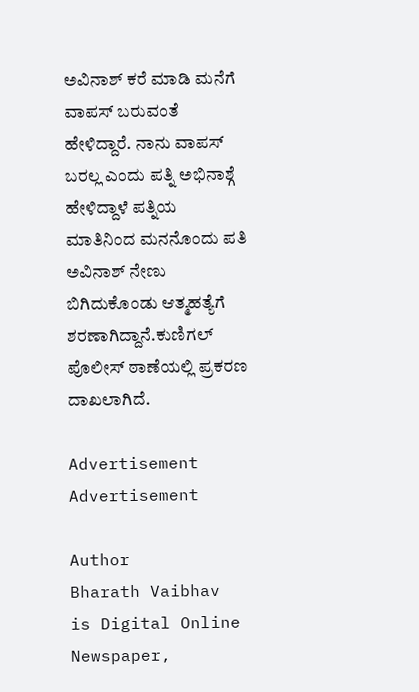ಅವಿನಾಶ್ ಕರೆ ಮಾಡಿ ಮನೆಗೆ ವಾಪಸ್ ಬರುವಂತೆ ಹೇಳಿದ್ದಾರೆ. ನಾನು ವಾಪಸ್ ಬರಲ್ಲ ಎಂದು ಪತ್ನಿ ಅಭಿನಾಶ್ಗೆ ಹೇಳಿದ್ದಾಳೆ ಪತ್ನಿಯ ಮಾತಿನಿಂದ ಮನನೊಂದು ಪತಿ ಅವಿನಾಶ್ ನೇಣು ಬಿಗಿದುಕೊಂಡು ಆತ್ಮಹತ್ಯೆಗೆ ಶರಣಾಗಿದ್ದಾನೆ.ಕುಣಿಗಲ್ ಪೊಲೀಸ್ ಠಾಣೆಯಲ್ಲಿ ಪ್ರಕರಣ ದಾಖಲಾಗಿದೆ.

Advertisement
Advertisement

Author
Bharath Vaibhav
is Digital Online Newspaper,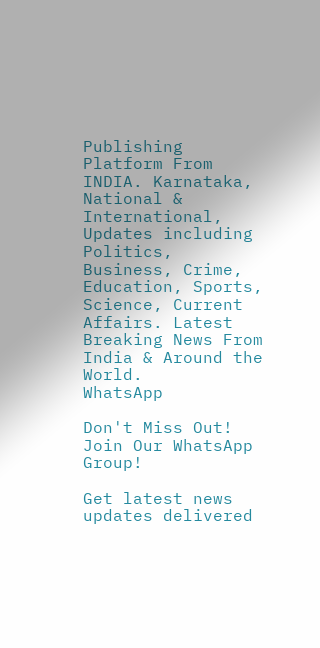Publishing Platform From INDIA. Karnataka, National & International, Updates including Politics, Business, Crime, Education, Sports, Science, Current Affairs. Latest Breaking News From India & Around the World.
WhatsApp

Don't Miss Out! Join Our WhatsApp Group!

Get latest news updates delivered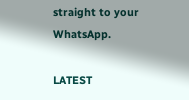straight to your WhatsApp.

LATEST